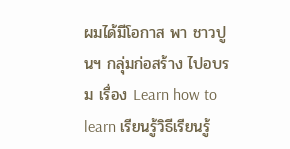ผมได้มีโอกาส พา ชาวปูนฯ กลุ่มก่อสร้าง ไปอบรม เรื่อง Learn how to learn เรียนรู้วิธีเรียนรู้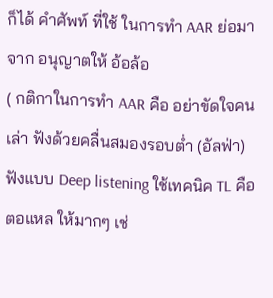ก็ได้ คำศัพท์ ที่ใช้ ในการทำ AAR ย่อมาจาก อนุญาตให้ อ้อล้อ
( กติกาในการทำ AAR คือ อย่าขัดใจคนเล่า ฟังด้วยคลื่นสมองรอบต่ำ (อัลฟ่า) ฟังแบบ Deep listening ใช้เทคนิค TL คือ ตอแหล ให้มากๆ เช่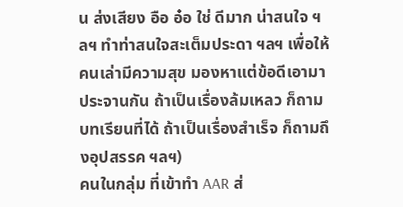น ส่งเสียง อือ อ๋อ ใช่ ดีมาก น่าสนใจ ฯลฯ ทำท่าสนใจสะเต็มประดา ฯลฯ เพื่อให้ คนเล่ามีความสุข มองหาแต่ข้อดีเอามาประจานกัน ถ้าเป็นเรื่องล้มเหลว ก็ถาม บทเรียนที่ได้ ถ้าเป็นเรื่องสำเร็จ ก็ถามถึงอุปสรรค ฯลฯ)
คนในกลุ่ม ที่เข้าทำ AAR ส่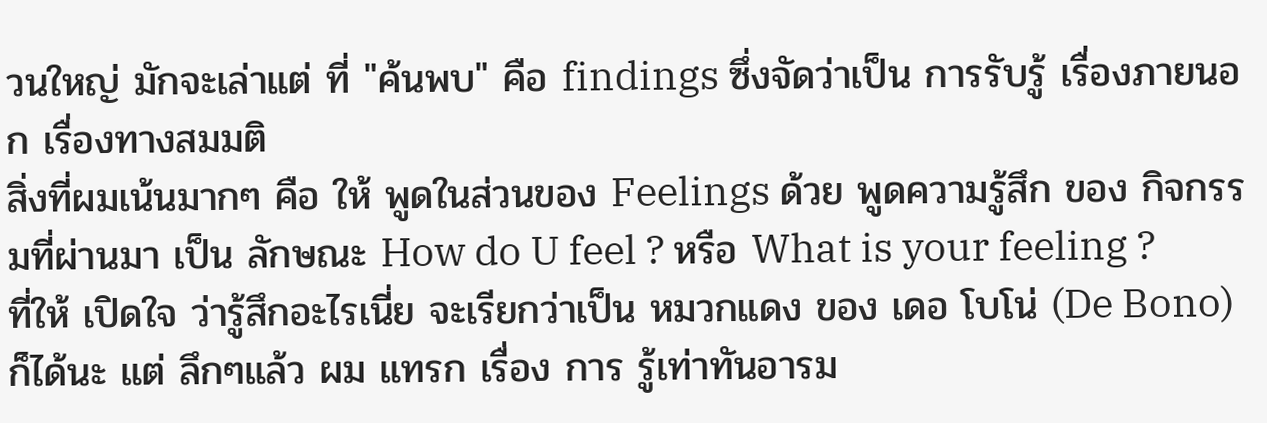วนใหญ่ มักจะเล่าแต่ ที่ "ค้นพบ" คือ findings ซึ่งจัดว่าเป็น การรับรู้ เรื่องภายนอก เรื่องทางสมมติ
สิ่งที่ผมเน้นมากๆ คือ ให้ พูดในส่วนของ Feelings ด้วย พูดความรู้สึก ของ กิจกรรมที่ผ่านมา เป็น ลักษณะ How do U feel ? หรือ What is your feeling ?
ที่ให้ เปิดใจ ว่ารู้สึกอะไรเนี่ย จะเรียกว่าเป็น หมวกแดง ของ เดอ โบโน่ (De Bono) ก็ได้นะ แต่ ลึกๆแล้ว ผม แทรก เรื่อง การ รู้เท่าทันอารม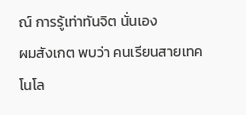ณ์ การรู้เท่าทันจิต นั่นเอง
ผมสังเกต พบว่า คนเรียนสายเทคโนโล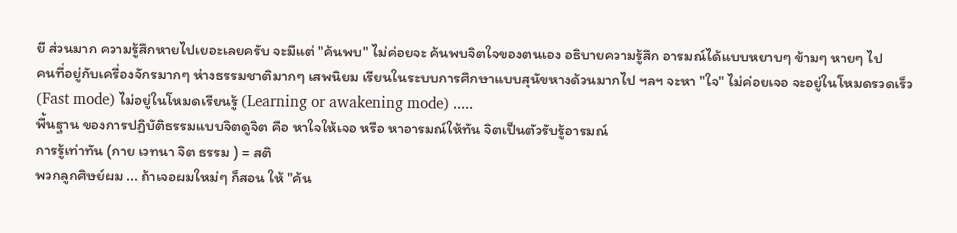ยี ส่วนมาก ความรู้สึกหายไปเยอะเลยครับ จะมีแต่ "ค้นพบ" ไม่ค่อยจะ ค้นพบจิตใจของตนเอง อธิบายความรู้สึก อารมณ์ได้แบบหยาบๆ ข้ามๆ หายๆ ไป
คนที่อยู่กับเครื่องจักรมากๆ ห่างธรรมชาติมากๆ เสพนิยม เรียนในระบบการศึกษาแบบสุนัขหางด้วนมากไป ฯลฯ จะหา "ใจ" ไม่ค่อยเจอ จะอยู่ในโหมดรวดเร็ว (Fast mode) ไม่อยู่ในโหมดเรียนรู้ (Learning or awakening mode) .....
พื้นฐาน ของการปฏิบัติธรรมแบบจิตดูจิต คือ หาใจให้เจอ หรือ หาอารมณ์ให้ทัน จิตเป็นตัวรับรู้อารมณ์
การรู้เท่าทัน (กาย เวทนา จิต ธรรม ) = สติ
พวกลูกศิษย์ผม ... ถ้าเจอผมใหม่ๆ ก็สอน ให้ "ค้น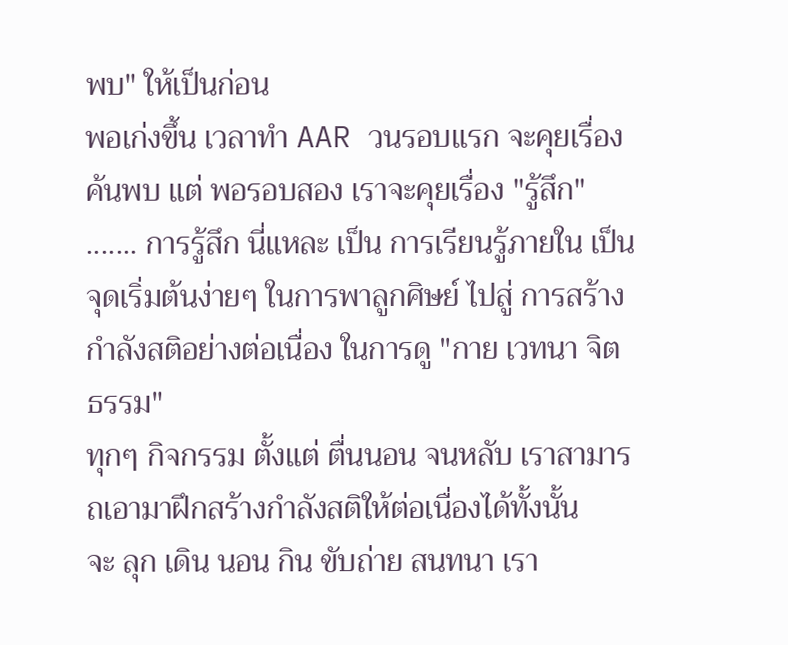พบ" ให้เป็นก่อน
พอเก่งขึ้น เวลาทำ AAR วนรอบแรก จะคุยเรื่อง ค้นพบ แต่ พอรอบสอง เราจะคุยเรื่อง "รู้สึก" ....... การรู้สึก นี่แหละ เป็น การเรียนรู้ภายใน เป็นจุดเริ่มต้นง่ายๆ ในการพาลูกศิษย์ ไปสู่ การสร้างกำลังสติอย่างต่อเนื่อง ในการดู "กาย เวทนา จิต ธรรม"
ทุกๆ กิจกรรม ตั้งแต่ ตื่นนอน จนหลับ เราสามารถเอามาฝึกสร้างกำลังสติให้ต่อเนื่องได้ทั้งนั้น
จะ ลุก เดิน นอน กิน ขับถ่าย สนทนา เรา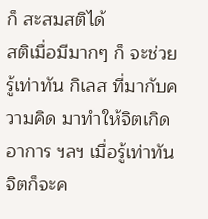ก็ สะสมสติได้
สติเมื่อมีมากๆ ก็ จะช่วย รู้เท่าทัน กิเลส ที่มากับความคิด มาทำให้จิตเกิดอาการ ฯลฯ เมื่อรู้เท่าทัน จิตก็จะค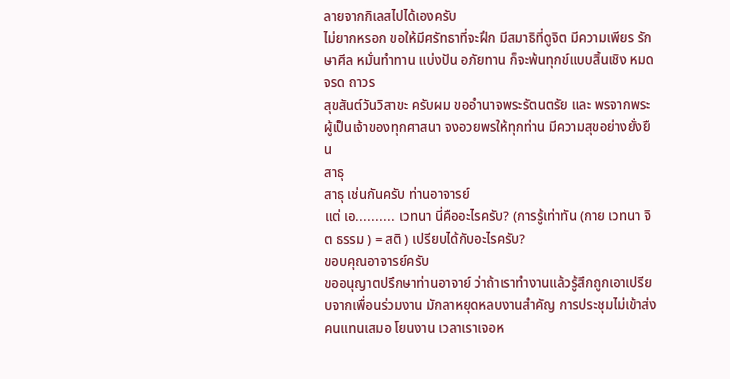ลายจากกิเลสไปได้เองครับ
ไม่ยากหรอก ขอให้มีศรัทธาที่จะฝึก มีสมาธิที่ดูจิต มีความเพียร รักษาศีล หมั่นทำทาน แบ่งปัน อภัยทาน ก็จะพ้นทุกข์แบบสิ้นเชิง หมดจรด ถาวร
สุขสันต์วันวิสาขะ ครับผม ขออำนาจพระรัตนตรัย และ พรจากพระผู้เป็นเจ้าของทุกศาสนา จงอวยพรให้ทุกท่าน มีความสุขอย่างยั่งยืน
สาธุ
สาธุ เช่นกันครับ ท่านอาจารย์
แต่ เอ.......... เวทนา นี่คืออะไรครับ? (การรู้เท่าทัน (กาย เวทนา จิต ธรรม ) = สติ ) เปรียบได้กับอะไรครับ?
ขอบคุณอาจารย์ครับ
ขออนุญาตปรึกษาท่านอาจาย์ ว่าถ้าเราทำงานแล้วรู้สึกถูกเอาเปรียบจากเพื่อนร่วมงาน มักลาหยุดหลบงานสำคัญ การประชุมไม่เข้าส่งคนแทนเสมอ โยนงาน เวลาเราเจอห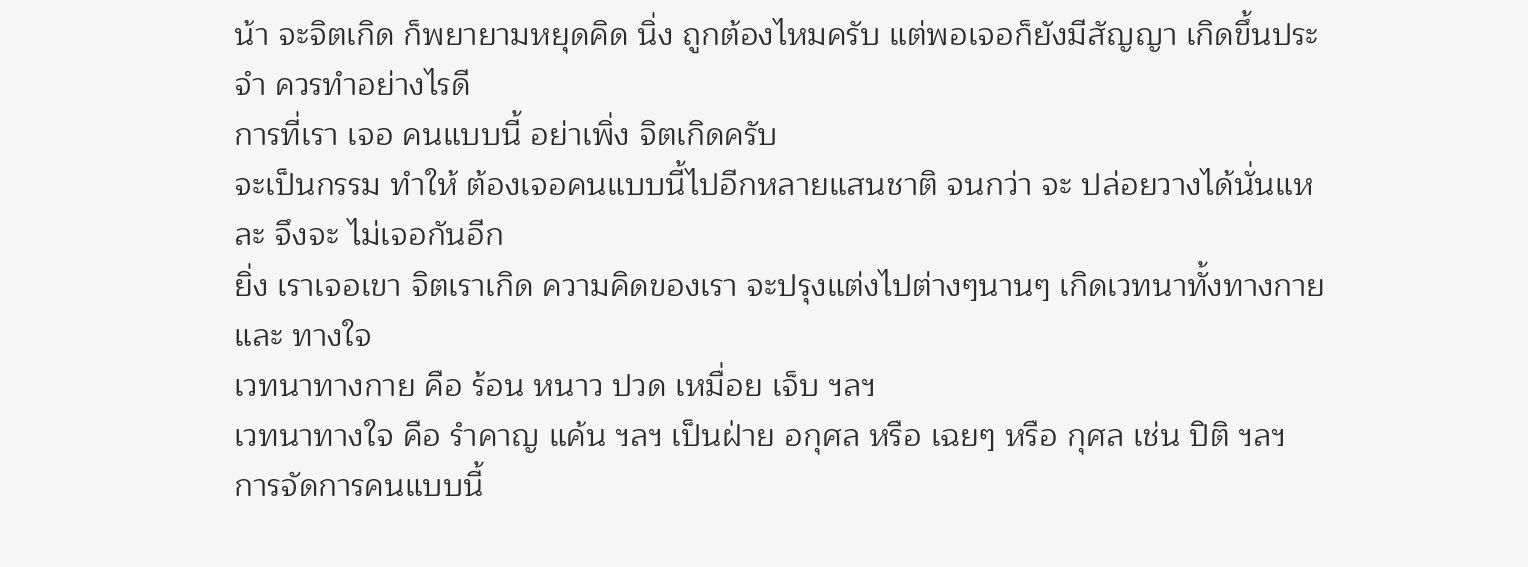น้า จะจิตเกิด ก็พยายามหยุดคิด นิ่ง ถูกต้องไหมครับ แต่พอเจอก็ยังมีสัญญา เกิดขึ้นประจำ ควรทำอย่างไรดี
การที่เรา เจอ คนแบบนี้ อย่าเพิ่ง จิตเกิดครับ
จะเป็นกรรม ทำให้ ต้องเจอคนแบบนี้ไปอีกหลายแสนชาติ จนกว่า จะ ปล่อยวางได้นั่นแหละ จึงจะ ไม่เจอกันอีก
ยิ่ง เราเจอเขา จิตเราเกิด ความคิดของเรา จะปรุงแต่งไปต่างๆนานๆ เกิดเวทนาทั้งทางกาย และ ทางใจ
เวทนาทางกาย คือ ร้อน หนาว ปวด เหมื่อย เจ็บ ฯลฯ
เวทนาทางใจ คือ รำคาญ แค้น ฯลฯ เป็นฝ่าย อกุศล หรือ เฉยๆ หรือ กุศล เช่น ปิติ ฯลฯ
การจัดการคนแบบนี้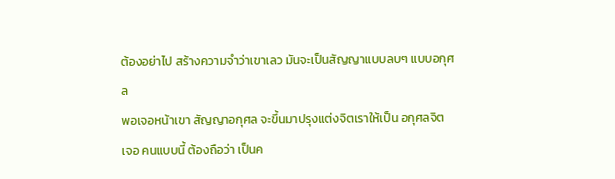ต้องอย่าไป สร้างความจำว่าเขาเลว มันจะเป็นสัญญาแบบลบๆ แบบอกุศล
พอเจอหน้าเขา สัญญาอกุศล จะขึ้นมาปรุงแต่งจิตเราให้เป็น อกุศลจิต
เจอ คนแบบนี้ ต้องถือว่า เป็นค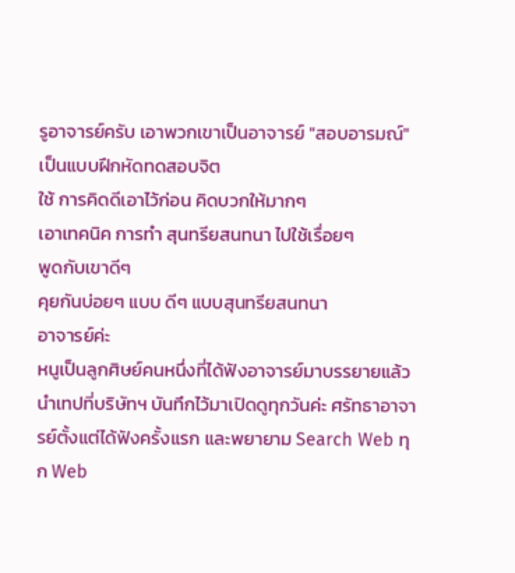รูอาจารย์ครับ เอาพวกเขาเป็นอาจารย์ "สอบอารมณ์" เป็นแบบฝึกหัดทดสอบจิต
ใช้ การคิดดีเอาไว้ก่อน คิดบวกให้มากๆ
เอาเทคนิค การทำ สุนทรียสนทนา ไปใช้เรื่อยๆ
พูดกับเขาดีๆ
คุยกันบ่อยๆ แบบ ดีๆ แบบสุนทรียสนทนา
อาจารย์ค่ะ
หนูเป็นลูกศิษย์คนหนึ่งที่ได้ฟังอาจารย์มาบรรยายแล้วนำเทปที่บริษัทฯ บันทึกไว้มาเปิดดูทุกวันค่ะ ศรัทธาอาจารย์ตั้งแต่ได้ฟังครั้งแรก และพยายาม Search Web ทุก Web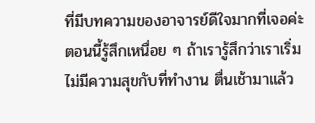ที่มีบทความของอาจารย์ดีใจมากที่เจอค่ะ ตอนนี้รู้สึกเหนื่อย ๆ ถ้าเรารู้สึกว่าเราเริ่มไม่มีความสุขกับที่ทำงาน ตื่นเช้ามาแล้ว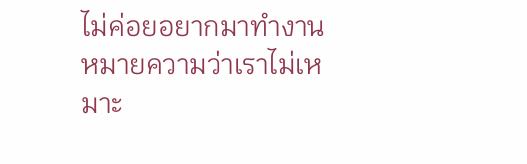ไม่ค่อยอยากมาทำงาน หมายความว่าเราไม่เหมาะ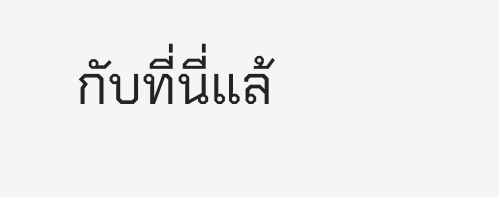กับที่นี่แล้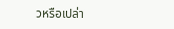วหรือเปล่า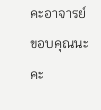คะอาจารย์
ขอบคุณนะคะ